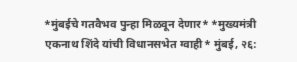*मुंबईचे गतवैभव पुन्हा मिळवून देणार* *मुख्यमंत्री एकनाथ शिंदे यांची विधानसभेत ग्वाही* मुंबई, २६: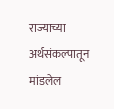राज्याच्या अर्थसंकल्पातून मांडलेल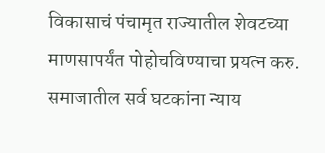विकासाचं पंचामृत राज्यातील शेवटच्या माणसापर्यंत पोहोचविण्याचा प्रयत्न करु. समाजातील सर्व घटकांना न्याय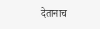देतानाच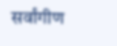सर्वांगीण